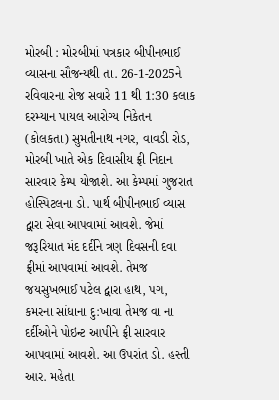મોરબી : મોરબીમાં પત્રકાર બીપીનભાઈ વ્યાસના સૌજન્યથી તા. 26-1-2025ને રવિવારના રોજ સવારે 11 થી 1:30 કલાક દરમ્યાન પાયલ આરોગ્ય નિકેતન (કોલકતા) સુમતીનાથ નગર, વાવડી રોડ, મોરબી ખાતે એક દિવાસીય ફ્રી નિદાન સારવાર કેમ્પ યોજાશે. આ કેમ્પમાં ગુજરાત હોસ્પિટલના ડો. પાર્થ બીપીનભાઈ વ્યાસ દ્વારા સેવા આપવામાં આવશે. જેમાં જરૂરિયાત મંદ દર્દીને ત્રણ દિવસની દવા ફ્રીમાં આપવામાં આવશે. તેમજ જયસુખભાઈ પટેલ દ્વારા હાથ, પગ, કમરના સાંધાના દુ:ખાવા તેમજ વા ના દર્દીઓને પોઇન્ટ આપીને ફ્રી સારવાર આપવામાં આવશે. આ ઉપરાંત ડો. હસ્તી આર. મહેતા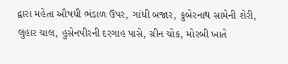દ્વારા મહેતા ઔષધી ભંડાળ ઉપર, ગાંધી બજાર, કુબેરનાથ સામેની શેરી, લુહાર ચાલ, હુસેનપીરની દરગાહ પાસે, ગ્રીન ચોક, મોરબી ખાતે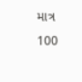માત્ર 100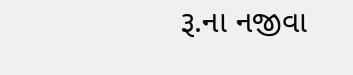રૂ.ના નજીવા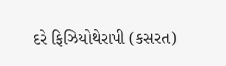દરે ફિઝિયોથેરાપી (કસરત)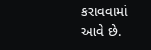કરાવવામાં આવે છે.